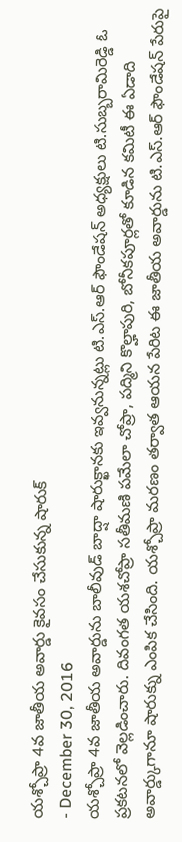యశ్చోప్రా 4వ జాతీయ అవార్డు కైవసం చేసుకున్న షారుక్
- December 30, 2016
యశ్చోప్రా 4వ జాతీయ అవార్డును బాలీవుడ్ బాద్షా షారుక్ఖానకు ఇవ్వనున్నట్లు టి.ఎస్.ఆర్ ఫౌండేషన్ అధ్యక్షులు టి.సుబ్బరామిరెడ్డి ఓ ప్రకటనలో వెల్లడించారు. దివంగత యశచోప్రా సతీమణి పమేలా చోప్రా, పద్మిని కొల్హాపురి, బోనీకపూర్లతో కూడిన కమిటీ ఈ ఏడాది అవార్డ్కుగానూ షారుక్ను ఎంపిక చేసింది. యశ్చోప్రా మరణం తర్వాత ఆయన పేరిట ఈ జాతీయ అవార్డును టి.ఎస్.ఆర్ ఫౌండేషన్ పేరుపై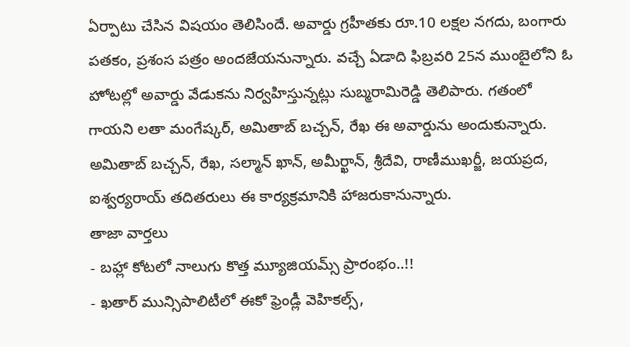ఏర్పాటు చేసిన విషయం తెలిసిందే. అవార్డు గ్రహీతకు రూ.10 లక్షల నగదు, బంగారు పతకం, ప్రశంస పత్రం అందజేయనున్నారు. వచ్చే ఏడాది ఫిబ్రవరి 25న ముంబైలోని ఓ హోటల్లో అవార్డు వేడుకను నిర్వహిస్తున్నట్లు సుబ్మరామిరెడ్డి తెలిపారు. గతంలో గాయని లతా మంగేష్కర్, అమితాబ్ బచ్చన్, రేఖ ఈ అవార్డును అందుకున్నారు. అమితాబ్ బచ్చన్, రేఖ, సల్మాన్ ఖాన్, అమీర్ఖాన్, శ్రీదేవి, రాణీముఖర్జీ, జయప్రద, ఐశ్వర్యరాయ్ తదితరులు ఈ కార్యక్రమానికి హాజరుకానున్నారు.
తాజా వార్తలు
- బహ్లా కోటలో నాలుగు కొత్త మ్యూజియమ్స్ ప్రారంభం..!!
- ఖతార్ మున్సిపాలిటీలో ఈకో ఫ్రెండ్లీ వెహికల్స్,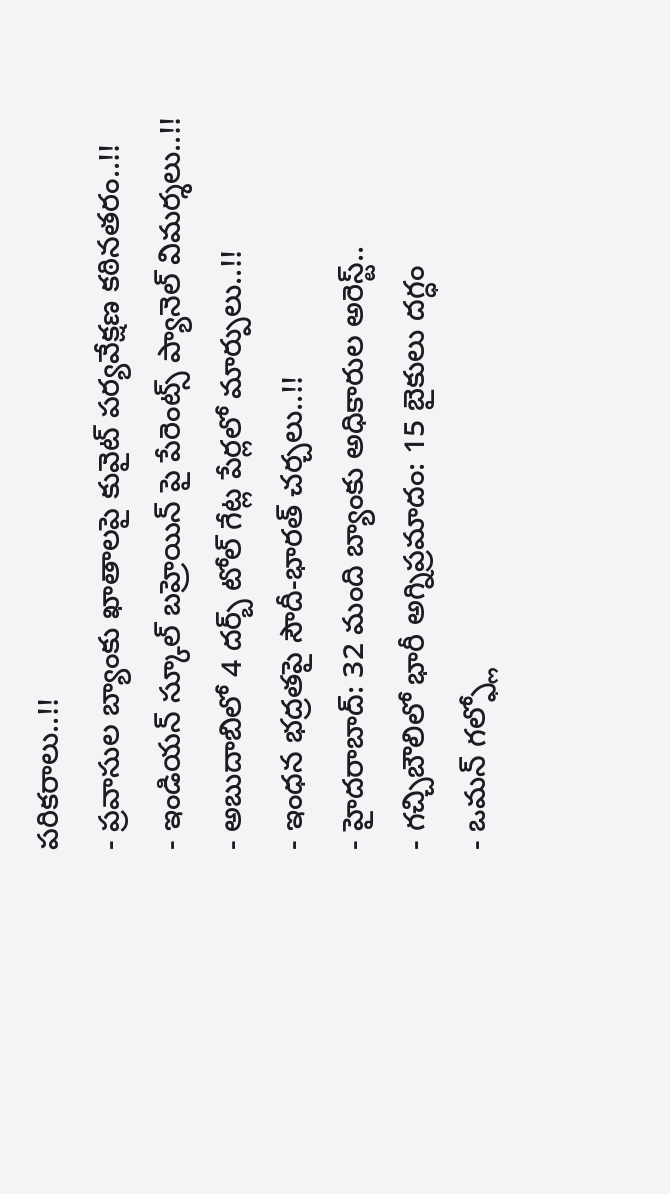పరికరాలు..!!
- ప్రవాసుల బ్యాంకు ఖాతాలపై కువైట్ పర్యవేక్షణ కఠినతరం..!!
- ఇండియన్ స్కూల్ బహ్రెయిన్ పై పేరెంట్స్ ప్యానెల్ విమర్శలు..!!
- అబుదాబిలో 4 దర్బ్ టోల్ గేట్ల పేర్లలో మార్పులు..!!
- ఇంధన భద్రతపై సౌదీ-భారత్ చర్చలు..!!
- హైదరాబాద్: 32 మంది బ్యాంకు అధికారుల అరెస్ట్..
- గచ్చిబౌలిలో భారీ అగ్నిప్రమాదం: 15 బైకులు దగ్ధం
- ఒమన్ గల్ఫ్లో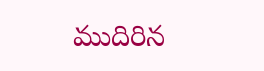ముదిరిన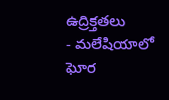ఉద్రిక్తతలు
- మలేషియాలో ఘోర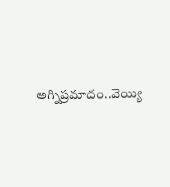అగ్నిప్రమాదం..వెయ్యి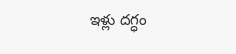ఇళ్లు దగ్ధం